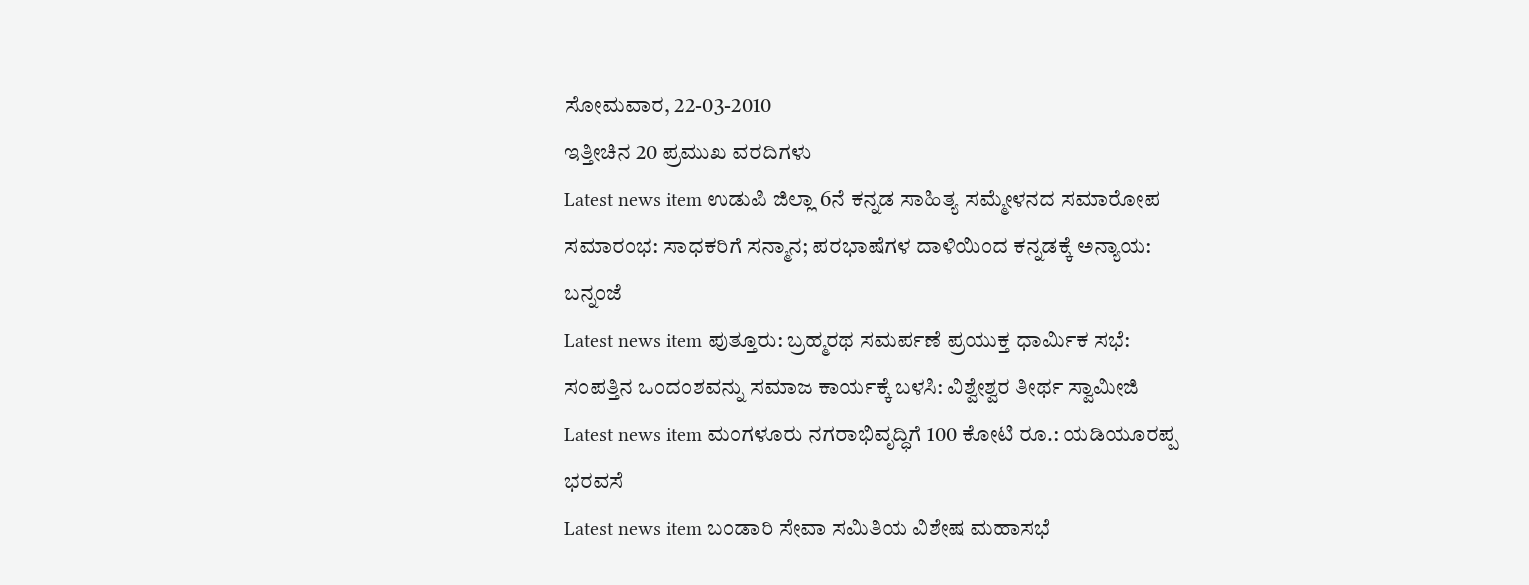ಸೋಮವಾರ, 22-03-2010
ಇತ್ತೀಚಿನ 20 ಪ್ರಮುಖ ವರದಿಗಳು
Latest news item ಉಡುಪಿ ಜಿಲ್ಲಾ 6ನೆ ಕನ್ನಡ ಸಾಹಿತ್ಯ ಸಮ್ಮೇಳನದ ಸಮಾರೋಪ ಸಮಾರಂಭ: ಸಾಧಕರಿಗೆ ಸನ್ಮಾನ; ಪರಭಾಷೆಗಳ ದಾಳಿಯಿಂದ ಕನ್ನಡಕ್ಕೆ ಅನ್ಯಾಯ: ಬನ್ನಂಜೆ
Latest news item ಪುತ್ತೂರು: ಬ್ರಹ್ಮರಥ ಸಮರ್ಪಣೆ ಪ್ರಯುಕ್ತ ಧಾರ್ಮಿಕ ಸಭೆ: ಸಂಪತ್ತಿನ ಒಂದಂಶವನ್ನು ಸಮಾಜ ಕಾರ್ಯಕ್ಕೆ ಬಳಸಿ: ವಿಶ್ವೇಶ್ವರ ತೀರ್ಥ ಸ್ವಾಮೀಜಿ
Latest news item ಮಂಗಳೂರು ನಗರಾಭಿವೃದ್ಧಿಗೆ 100 ಕೋಟಿ ರೂ.: ಯಡಿಯೂರಪ್ಪ ಭರವಸೆ
Latest news item ಬಂಡಾರಿ ಸೇವಾ ಸಮಿತಿಯ ವಿಶೇಷ ಮಹಾಸಭೆ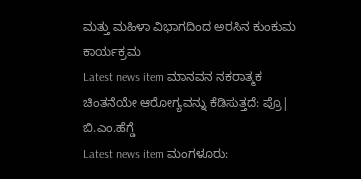ಮತ್ತು ಮಹಿಳಾ ವಿಭಾಗದಿಂದ ಅರಸಿನ ಕುಂಕುಮ ಕಾರ್ಯಕ್ರಮ
Latest news item ಮಾನವನ ನಕರಾತ್ಮಕ ಚಿಂತನೆಯೇ ಆರೋಗ್ಯವನ್ನು ಕೆಡಿಸುತ್ತದೆ: ಪ್ರೊ| ಬಿ.ಎಂ.ಹೆಗ್ಡೆ
Latest news item ಮಂಗಳೂರು: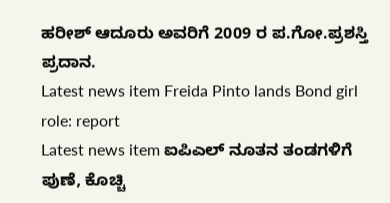ಹರೀಶ್ ಆದೂರು ಅವರಿಗೆ 2009 ರ ಪ.ಗೋ.ಪ್ರಶಸ್ತಿ ಪ್ರದಾನ.
Latest news item Freida Pinto lands Bond girl role: report
Latest news item ಐಪಿಎಲ್ ನೂತನ ತಂಡಗಳಿಗೆ ಪುಣೆ, ಕೊಚ್ಚಿ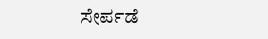ಸೇರ್ಪಡೆ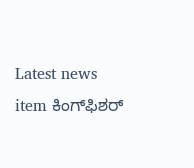Latest news item ಕಿಂಗ್‌ಫಿಶರ್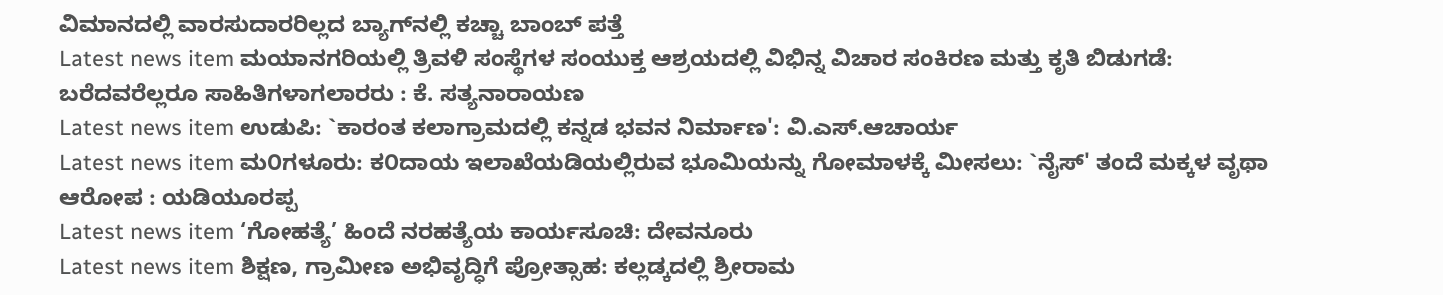ವಿಮಾನದಲ್ಲಿ ವಾರಸುದಾರರಿಲ್ಲದ ಬ್ಯಾಗ್‌ನಲ್ಲಿ ಕಚ್ಚಾ ಬಾಂಬ್ ಪತ್ತೆ
Latest news item ಮಯಾನಗರಿಯಲ್ಲಿ ತ್ರಿವಳಿ ಸಂಸ್ಥೆಗಳ ಸಂಯುಕ್ತ ಆಶ್ರಯದಲ್ಲಿ ವಿಭಿನ್ನ ವಿಚಾರ ಸಂಕಿರಣ ಮತ್ತು ಕೃತಿ ಬಿಡುಗಡೆ: ಬರೆದವರೆಲ್ಲರೂ ಸಾಹಿತಿಗಳಾಗಲಾರರು : ಕೆ. ಸತ್ಯನಾರಾಯಣ
Latest news item ಉಡುಪಿ: `ಕಾರಂತ ಕಲಾಗ್ರಾಮದಲ್ಲಿ ಕನ್ನಡ ಭವನ ನಿರ್ಮಾಣ': ವಿ.ಎಸ್.ಆಚಾರ್ಯ
Latest news item ಮ೦ಗಳೂರು: ಕ೦ದಾಯ ಇಲಾಖೆಯಡಿಯಲ್ಲಿರುವ ಭೂಮಿಯನ್ನು ಗೋಮಾಳಕ್ಕೆ ಮೀಸಲು: `ನೈಸ್' ತಂದೆ ಮಕ್ಕಳ ವೃಥಾ ಆರೋಪ : ಯಡಿಯೂರಪ್ಪ
Latest news item ‘ಗೋಹತ್ಯೆ’ ಹಿಂದೆ ನರಹತ್ಯೆಯ ಕಾರ್ಯಸೂಚಿ: ದೇವನೂರು
Latest news item ಶಿಕ್ಷಣ, ಗ್ರಾಮೀಣ ಅಭಿವೃದ್ಧಿಗೆ ಪ್ರೋತ್ಸಾಹ: ಕಲ್ಲಡ್ಕದಲ್ಲಿ ಶ್ರೀರಾಮ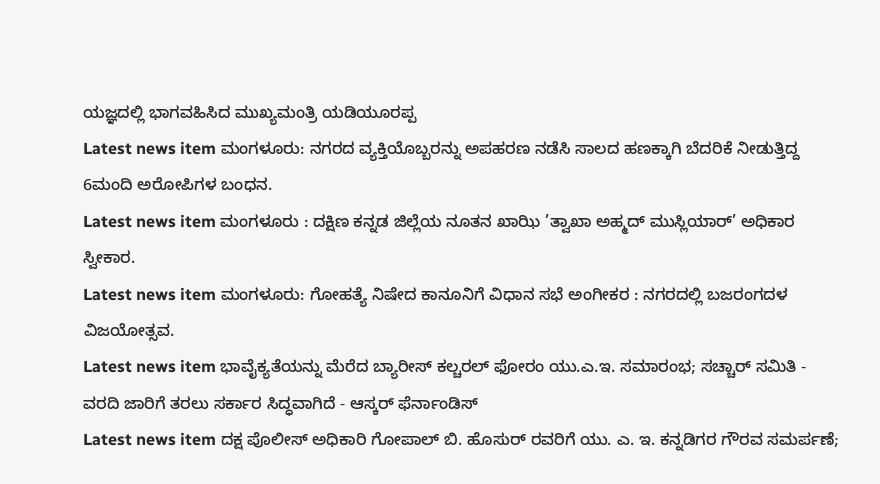ಯಜ್ಞದಲ್ಲಿ ಭಾಗವಹಿಸಿದ ಮುಖ್ಯಮಂತ್ರಿ ಯಡಿಯೂರಪ್ಪ
Latest news item ಮಂಗಳೂರು: ನಗರದ ವ್ಯಕ್ತಿಯೊಬ್ಬರನ್ನು ಅಪಹರಣ ನಡೆಸಿ ಸಾಲದ ಹಣಕ್ಕಾಗಿ ಬೆದರಿಕೆ ನೀಡುತ್ತಿದ್ದ 6ಮಂದಿ ಅರೋಪಿಗಳ ಬಂಧನ.
Latest news item ಮಂಗಳೂರು : ದಕ್ಷಿಣ ಕನ್ನಡ ಜಿಲ್ಲೆಯ ನೂತನ ಖಾಝಿ ’ತ್ವಾಖಾ ಅಹ್ಮದ್ ಮುಸ್ಲಿಯಾರ್’ ಅಧಿಕಾರ ಸ್ವೀಕಾರ.
Latest news item ಮಂಗಳೂರು: ಗೋಹತ್ಯೆ ನಿಷೇದ ಕಾನೂನಿಗೆ ವಿಧಾನ ಸಭೆ ಅಂಗೀಕರ : ನಗರದಲ್ಲಿ ಬಜರಂಗದಳ ವಿಜಯೋತ್ಸವ.
Latest news item ಭಾವೈಕ್ಯತೆಯನ್ನು ಮೆರೆದ ಬ್ಯಾರೀಸ್ ಕಲ್ಚರಲ್ ಫೋರಂ ಯು.ಎ.ಇ. ಸಮಾರಂಭ; ಸಚ್ಚಾರ್ ಸಮಿತಿ - ವರದಿ ಜಾರಿಗೆ ತರಲು ಸರ್ಕಾರ ಸಿದ್ಧವಾಗಿದೆ - ಆಸ್ಕರ್ ಫೆರ್ನಾಂಡಿಸ್
Latest news item ದಕ್ಷ ಪೊಲೀಸ್ ಅಧಿಕಾರಿ ಗೋಪಾಲ್ ಬಿ. ಹೊಸುರ್ ರವರಿಗೆ ಯು. ಎ. ಇ. ಕನ್ನಡಿಗರ ಗೌರವ ಸಮರ್ಪಣೆ;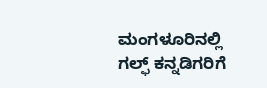ಮಂಗಳೂರಿನಲ್ಲಿ ಗಲ್ಫ್ ಕನ್ನಡಿಗರಿಗೆ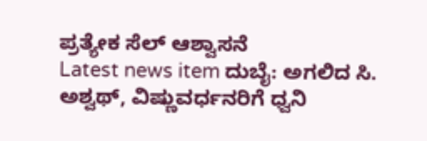ಪ್ರತ್ಯೇಕ ಸೆಲ್ ಆಶ್ವಾಸನೆ
Latest news item ದುಬೈ: ಅಗಲಿದ ಸಿ. ಅಶ್ವಥ್, ವಿಷ್ಣುವರ್ಧನರಿಗೆ ಧ್ವನಿ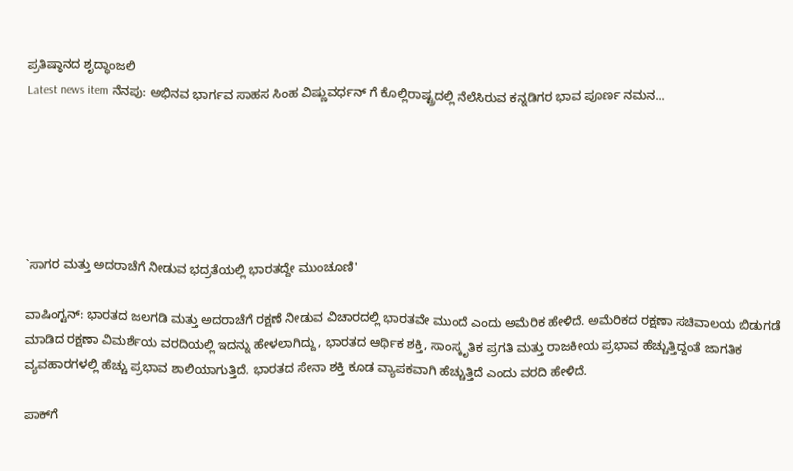ಪ್ರತಿಷ್ಠಾನದ ಶೃದ್ಧಾಂಜಲಿ
Latest news item ನೆನಪು: ಅಭಿನವ ಭಾರ್ಗವ ಸಾಹಸ ಸಿಂಹ ವಿಷ್ಣುವರ್ಧನ್ ಗೆ ಕೊಲ್ಲಿರಾಷ್ಟ್ರದಲ್ಲಿ ನೆಲೆಸಿರುವ ಕನ್ನಡಿಗರ ಭಾವ ಪೂರ್ಣ ನಮನ...






`ಸಾಗರ ಮತ್ತು ಅದರಾಚೆಗೆ ನೀಡುವ ಭದ್ರತೆಯಲ್ಲಿ ಭಾರತದ್ದೇ ಮುಂಚೂಣಿ'

ವಾಷಿಂಗ್ಟನ್: ಭಾರತದ ಜಲಗಡಿ ಮತ್ತು ಅದರಾಚೆಗೆ ರಕ್ಷಣೆ ನೀಡುವ ವಿಚಾರದಲ್ಲಿ ಭಾರತವೇ ಮುಂದೆ ಎಂದು ಅಮೆರಿಕ ಹೇಳಿದೆ. ಅಮೆರಿಕದ ರಕ್ಷಣಾ ಸಚಿವಾಲಯ ಬಿಡುಗಡೆ ಮಾಡಿದ ರಕ್ಷಣಾ ವಿಮರ್ಶೆಯ ವರದಿಯಲ್ಲಿ ಇದನ್ನು ಹೇಳಲಾಗಿದ್ದು, ಭಾರತದ ಆರ್ಥಿಕ ಶಕ್ತಿ, ಸಾಂಸ್ಕೃತಿಕ ಪ್ರಗತಿ ಮತ್ತು ರಾಜಕೀಯ ಪ್ರಭಾವ ಹೆಚ್ಚುತ್ತಿದ್ದಂತೆ ಜಾಗತಿಕ ವ್ಯವಹಾರಗಳಲ್ಲಿ ಹೆಚ್ಚು ಪ್ರಭಾವ ಶಾಲಿಯಾಗುತ್ತಿದೆ. ಭಾರತದ ಸೇನಾ ಶಕ್ತಿ ಕೂಡ ವ್ಯಾಪಕವಾಗಿ ಹೆಚ್ಚುತ್ತಿದೆ ಎಂದು ವರದಿ ಹೇಳಿದೆ.

ಪಾಕ್‌ಗೆ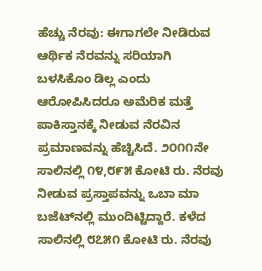ಹೆಚ್ಚು ನೆರವು: ಈಗಾಗಲೇ ನೀಡಿರುವ ಆರ್ಥಿಕ ನೆರವನ್ನು ಸರಿಯಾಗಿ ಬಳಸಿಕೊಂ ಡಿಲ್ಲ ಎಂದು ಆರೋಪಿಸಿದರೂ ಅಮೆರಿಕ ಮತ್ತೆ ಪಾಕಿಸ್ತಾನಕ್ಕೆ ನೀಡುವ ನೆರವಿನ ಪ್ರಮಾಣವನ್ನು ಹೆಚ್ಚಿಸಿದೆ. ೨೦೧೧ನೇ ಸಾಲಿನಲ್ಲಿ ೧೪,೮೯೫ ಕೋಟಿ ರು. ನೆರವು ನೀಡುವ ಪ್ರಸ್ತಾಪವನ್ನು ಒಬಾ ಮಾ ಬಜೆಟ್‌ನಲ್ಲಿ ಮುಂದಿಟ್ಟಿದ್ದಾರೆ. ಕಳೆದ ಸಾಲಿನಲ್ಲಿ ೮೭೫೧ ಕೋಟಿ ರು. ನೆರವು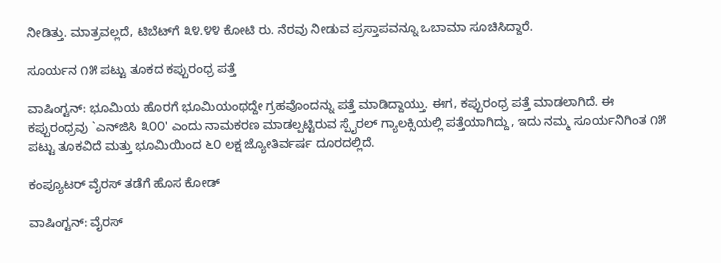ನೀಡಿತ್ತು. ಮಾತ್ರವಲ್ಲದೆ, ಟಿಬೆಟ್‌ಗೆ ೩೪.೪೪ ಕೋಟಿ ರು. ನೆರವು ನೀಡುವ ಪ್ರಸ್ತಾಪವನ್ನೂ ಒಬಾಮಾ ಸೂಚಿಸಿದ್ದಾರೆ.

ಸೂರ್ಯನ ೧೫ ಪಟ್ಟು ತೂಕದ ಕಪ್ಪುರಂಧ್ರ ಪತ್ತೆ

ವಾಷಿಂಗ್ಟನ್: ಭೂಮಿಯ ಹೊರಗೆ ಭೂಮಿಯಂಥದ್ದೇ ಗ್ರಹವೊಂದನ್ನು ಪತ್ತೆ ಮಾಡಿದ್ದಾಯ್ತು. ಈಗ, ಕಪ್ಪುರಂಧ್ರ ಪತ್ತೆ ಮಾಡಲಾಗಿದೆ. ಈ ಕಪ್ಪುರಂಧ್ರವು `ಎನ್‌ಜಿಸಿ ೩೦೦' ಎಂದು ನಾಮಕರಣ ಮಾಡಲ್ಪಟ್ಟಿರುವ ಸ್ಪೈರಲ್ ಗ್ಯಾಲಕ್ಸಿಯಲ್ಲಿ ಪತ್ತೆಯಾಗಿದ್ದು, ಇದು ನಮ್ಮ ಸೂರ್ಯನಿಗಿಂತ ೧೫ ಪಟ್ಟು ತೂಕವಿದೆ ಮತ್ತು ಭೂಮಿಯಿಂದ ೬೦ ಲಕ್ಷ ಜ್ಯೋತಿರ್ವರ್ಷ ದೂರದಲ್ಲಿದೆ.

ಕಂಪ್ಯೂಟರ್ ವೈರಸ್ ತಡೆಗೆ ಹೊಸ ಕೋಡ್

ವಾಷಿಂಗ್ಟನ್: ವೈರಸ್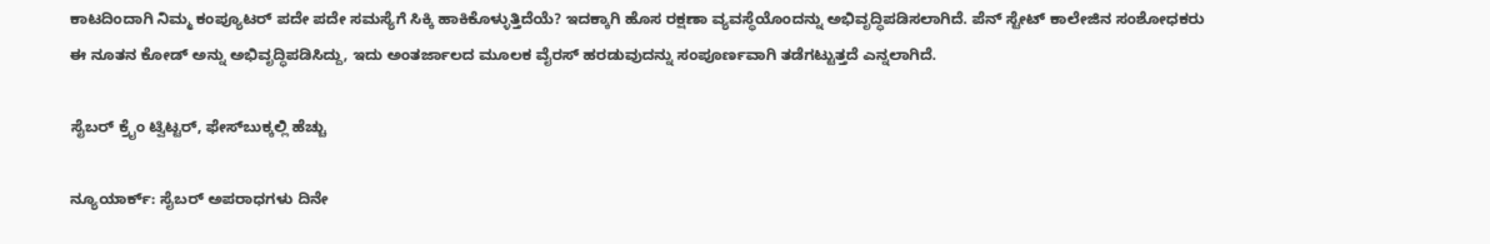ಕಾಟದಿಂದಾಗಿ ನಿಮ್ಮ ಕಂಪ್ಯೂಟರ್ ಪದೇ ಪದೇ ಸಮಸ್ಯೆಗೆ ಸಿಕ್ಕಿ ಹಾಕಿಕೊಳ್ಳುತ್ತಿದೆಯೆ? ಇದಕ್ಕಾಗಿ ಹೊಸ ರಕ್ಷಣಾ ವ್ಯವಸ್ಥೆಯೊಂದನ್ನು ಅಭಿವೃದ್ಧಿಪಡಿಸಲಾಗಿದೆ. ಪೆನ್ ಸ್ಟೇಟ್ ಕಾಲೇಜಿನ ಸಂಶೋಧಕರು ಈ ನೂತನ ಕೋಡ್ ಅನ್ನು ಅಭಿವೃದ್ಧಿಪಡಿಸಿದ್ದು, ಇದು ಅಂತರ್ಜಾಲದ ಮೂಲಕ ವೈರಸ್ ಹರಡುವುದನ್ನು ಸಂಪೂರ್ಣವಾಗಿ ತಡೆಗಟ್ಟುತ್ತದೆ ಎನ್ನಲಾಗಿದೆ.

ಸೈಬರ್ ಕ್ರೈಂ ಟ್ವಿಟ್ಟರ್, ಫೇಸ್‌ಬುಕ್ಕಲ್ಲಿ ಹೆಚ್ಚು

ನ್ಯೂಯಾರ್ಕ್: ಸೈಬರ್ ಅಪರಾಧಗಳು ದಿನೇ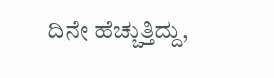ದಿನೇ ಹೆಚ್ಚುತ್ತಿದ್ದು,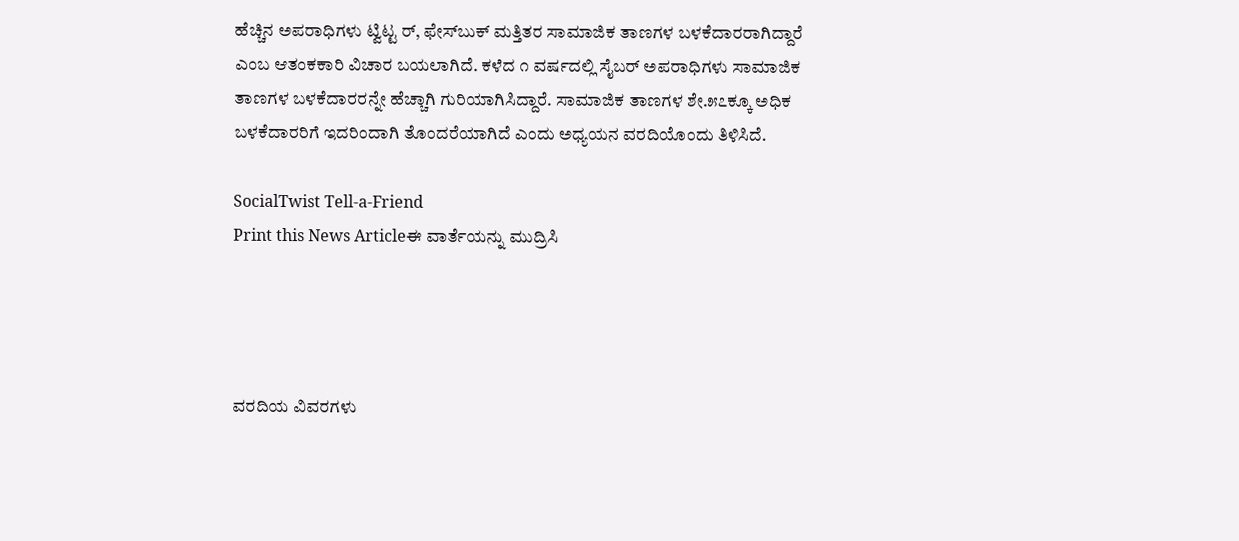ಹೆಚ್ಚಿನ ಅಪರಾಧಿಗಳು ಟ್ವಿಟ್ಟ ರ್, ಫೇಸ್‌ಬುಕ್ ಮತ್ತಿತರ ಸಾಮಾಜಿಕ ತಾಣಗಳ ಬಳಕೆದಾರರಾಗಿದ್ದಾರೆ ಎಂಬ ಆತಂಕಕಾರಿ ವಿಚಾರ ಬಯಲಾಗಿದೆ. ಕಳೆದ ೧ ವರ್ಷದಲ್ಲಿ ಸೈಬರ್ ಅಪರಾಧಿಗಳು ಸಾಮಾಜಿಕ ತಾಣಗಳ ಬಳಕೆದಾರರನ್ನೇ ಹೆಚ್ಚಾಗಿ ಗುರಿಯಾಗಿಸಿದ್ದಾರೆ. ಸಾಮಾಜಿಕ ತಾಣಗಳ ಶೇ.೫೭ಕ್ಕೂ ಅಧಿಕ ಬಳಕೆದಾರರಿಗೆ ಇದರಿಂದಾಗಿ ತೊಂದರೆಯಾಗಿದೆ ಎಂದು ಅಧ್ಯಯನ ವರದಿಯೊಂದು ತಿಳಿಸಿದೆ.

SocialTwist Tell-a-Friend
Print this News Articleಈ ವಾರ್ತೆಯನ್ನು ಮುದ್ರಿಸಿ




ವರದಿಯ ವಿವರಗಳು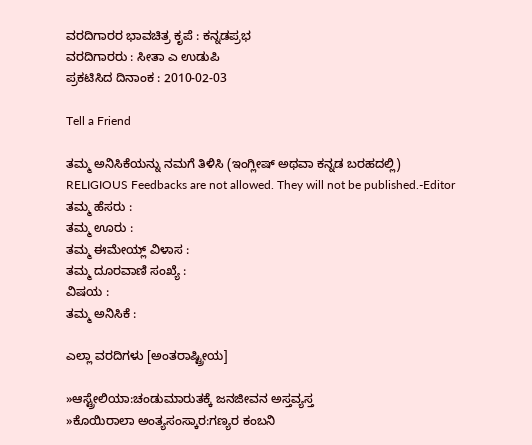ವರದಿಗಾರರ ಭಾವಚಿತ್ರ ಕೃಪೆ : ಕನ್ನಡಪ್ರಭ
ವರದಿಗಾರರು : ಸೀತಾ ಎ ಉಡುಪಿ
ಪ್ರಕಟಿಸಿದ ದಿನಾಂಕ : 2010-02-03

Tell a Friend

ತಮ್ಮ ಅನಿಸಿಕೆಯನ್ನು ನಮಗೆ ತಿಳಿಸಿ (ಇಂಗ್ಲೀಷ್ ಅಥವಾ ಕನ್ನಡ ಬರಹದಲ್ಲಿ)
RELIGIOUS Feedbacks are not allowed. They will not be published.-Editor
ತಮ್ಮ ಹೆಸರು :
ತಮ್ಮ ಊರು :
ತಮ್ಮ ಈಮೇಯ್ಲ್ ವಿಳಾಸ :
ತಮ್ಮ ದೂರವಾಣಿ ಸಂಖ್ಯೆ :
ವಿಷಯ :
ತಮ್ಮ ಅನಿಸಿಕೆ :

ಎಲ್ಲಾ ವರದಿಗಳು [ಅಂತರಾಷ್ಟ್ರೀಯ]

»ಆಸ್ಟ್ರೇಲಿಯಾ:ಚಂಡುಮಾರುತಕ್ಕೆ ಜನಜೀವನ ಅಸ್ತವ್ಯಸ್ತ
»ಕೊಯಿರಾಲಾ ಅಂತ್ಯಸಂಸ್ಕಾರ:ಗಣ್ಯರ ಕಂಬನಿ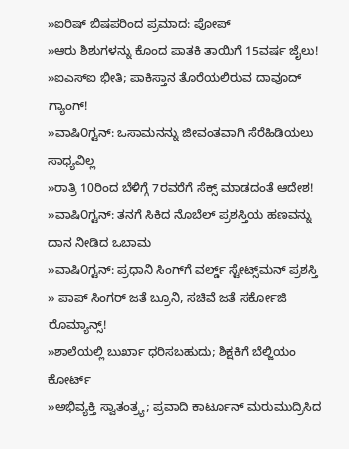»ಐರಿಷ್ ಬಿಷಪರಿಂದ ಪ್ರಮಾದ: ಪೋಪ್
»ಆರು ಶಿಶುಗಳನ್ನು ಕೊಂದ ಪಾತಕಿ ತಾಯಿಗೆ 15ವರ್ಷ ಜೈಲು!
»ಐಎಸ್ಐ ಭೀತಿ; ಪಾಕಿಸ್ತಾನ ತೊರೆಯಲಿರುವ ದಾವೂದ್ ಗ್ಯಾಂಗ್!
»ವಾಷಿ೦ಗ್ಟನ್: ಒಸಾಮನನ್ನು ಜೀವಂತವಾಗಿ ಸೆರೆಹಿಡಿಯಲು ಸಾಧ್ಯವಿಲ್ಲ
»ರಾತ್ರಿ 10ರಿಂದ ಬೆಳಿಗ್ಗೆ 7ರವರೆಗೆ ಸೆಕ್ಸ್ ಮಾಡದಂತೆ ಆದೇಶ!
»ವಾಷಿ೦ಗ್ಟನ್: ತನಗೆ ಸಿಕಿದ ನೊಬೆಲ್ ಪ್ರಶಸ್ತಿಯ ಹಣವನ್ನು ದಾನ ನೀಡಿದ ಒಬಾಮ
»ವಾಷಿ೦ಗ್ಟನ್: ಪ್ರಧಾನಿ ಸಿಂಗ್‌ಗೆ ವರ್ಲ್ಡ್ ಸ್ಟೇಟ್ಸ್‌ಮನ್ ಪ್ರಶಸ್ತಿ
» ಪಾಪ್ ಸಿಂಗರ್ ಜತೆ ಬ್ರೂನಿ, ಸಚಿವೆ ಜತೆ ಸರ್ಕೋಜಿ ರೊಮ್ಯಾನ್ಸ್!
»ಶಾಲೆಯಲ್ಲಿ ಬುರ್ಖಾ ಧರಿಸಬಹುದು; ಶಿಕ್ಷಕಿಗೆ ಬೆಲ್ಜಿಯಂ ಕೋರ್ಟ್
»ಅಭಿವ್ಯಕ್ತಿ ಸ್ವಾತಂತ್ರ್ಯ; ಪ್ರವಾದಿ ಕಾರ್ಟೂನ್ ಮರುಮುದ್ರಿಸಿದ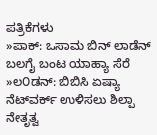ಪತ್ರಿಕೆಗಳು
»ಪಾಕ್: ಒಸಾಮ ಬಿನ್ ಲಾಡೆನ್ ಬಲಗೈ ಬಂಟ ಯಾಹ್ಯಾ ಸೆರೆ
»ಲ೦ಡನ್: ಬಿಬಿಸಿ ಏಷ್ಯಾ ನೆಟ್‌ವರ್ಕ್ ಉಳಿಸಲು ಶಿಲ್ಪಾ ನೇತೃತ್ವ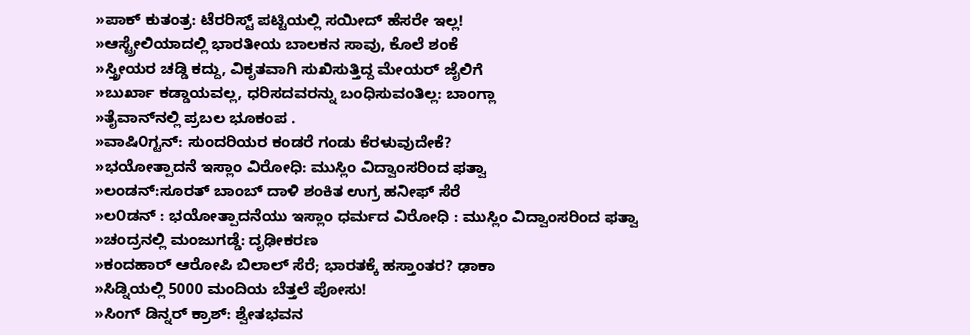»ಪಾಕ್ ಕುತಂತ್ರ: ಟೆರರಿಸ್ಟ್ ಪಟ್ಟಿಯಲ್ಲಿ ಸಯೀದ್ ಹೆಸರೇ ಇಲ್ಲ!
»ಆಸ್ಟ್ರೇಲಿಯಾದಲ್ಲಿ ಭಾರತೀಯ ಬಾಲಕನ ಸಾವು, ಕೊಲೆ ಶಂಕೆ
»ಸ್ತ್ರೀಯರ ಚಡ್ಡಿ ಕದ್ದು, ವಿಕೃತವಾಗಿ ಸುಖಿಸುತ್ತಿದ್ದ ಮೇಯರ್ ಜೈಲಿಗೆ
»ಬುರ್ಖಾ ಕಡ್ಡಾಯವಲ್ಲ, ಧರಿಸದವರನ್ನು ಬಂಧಿಸುವಂತಿಲ್ಲ: ಬಾಂಗ್ಲಾ
»ತೈವಾನ್‌ನಲ್ಲಿ ಪ್ರಬಲ ಭೂಕಂಪ .
»ವಾಷಿ೦ಗ್ಟನ್: ಸುಂದರಿಯರ ಕಂಡರೆ ಗಂಡು ಕೆರಳುವುದೇಕೆ?
»ಭಯೋತ್ಪಾದನೆ ಇಸ್ಲಾಂ ವಿರೋಧಿ: ಮುಸ್ಲಿಂ ವಿದ್ವಾಂಸರಿಂದ ಫತ್ವಾ
»ಲಂಡನ್:ಸೂರತ್ ಬಾಂಬ್ ದಾಳಿ ಶಂಕಿತ ಉಗ್ರ ಹನೀಫ್ ಸೆರೆ
»ಲ೦ಡನ್ : ಭಯೋತ್ಪಾದನೆಯು ಇಸ್ಲಾಂ ಧರ್ಮದ ವಿರೋಧಿ : ಮುಸ್ಲಿಂ ವಿದ್ವಾಂಸರಿಂದ ಫತ್ವಾ
»ಚಂದ್ರನಲ್ಲಿ ಮಂಜುಗಡ್ಡೆ: ದೃಢೀಕರಣ
»ಕಂದಹಾರ್ ಆರೋಪಿ ಬಿಲಾಲ್ ಸೆರೆ; ಭಾರತಕ್ಕೆ ಹಸ್ತಾಂತರ? ಢಾಕಾ
»ಸಿಡ್ನಿಯಲ್ಲಿ 5000 ಮಂದಿಯ ಬೆತ್ತಲೆ ಪೋಸು!
»ಸಿಂಗ್ ಡಿನ್ನರ್ ಕ್ರಾಶ್: ಶ್ವೇತಭವನ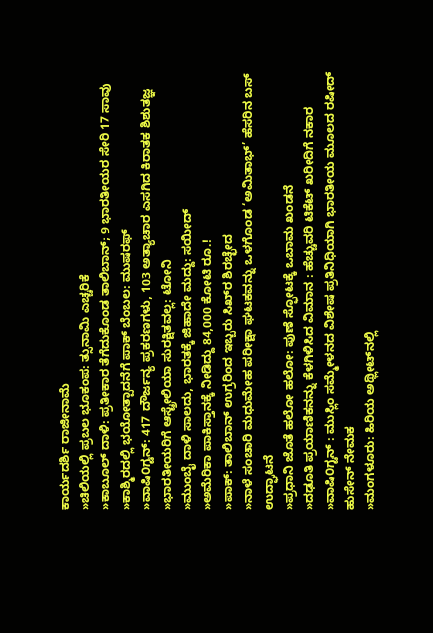ಕಾರ್ಯದರ್ಶಿ ರಾಜೀನಾಮೆ
»ಚಿಲಿಯಲ್ಲಿ ಪ್ರಬಲ ಭೂಕಂಪ: ತ್ಸುನಾಮಿ ಎಚ್ಚರಿಕೆ
»ಕಾಬೂಲ್ ದಾಳಿ: ಪ್ರತೀಕಾರ ತೆಗೆದುಕೊಂಡ ತಾಲಿಬಾನ್; 9 ಭಾರತೀಯರ ಸೇರಿ 17 ಸಾವು
»ಕಾಶ್ಮಿರದಲ್ಲಿ ಭಯೋತ್ಪಾದನೆಗೆ ಪಾಕ್ ಬೆಂಬಲ: ಮುಷರಫ್
»ವಾಷಿ೦ಗ್ಟನ್: 417 ದೌರ್ಜನ್ಯ ಪ್ರಕರಣಗಳು, 103 ಅತ್ಯಾಚಾರ ಎಸಗಿದ ಕಿರಾತಕ ಶಿಶುತಜ್ಞ
»ಭಾರತೀಯರಿಗೆ ಆಸ್ಟ್ರೇಲಿಯಾ ಸುರಕ್ಷಿತವಲ್ಲ: ಟೋನಿ
»ಮುಂಬೈ ದಾಳಿ ಸಾಲದು, ಭಾರತಕ್ಕೆ ಜಿಹಾದೇ ಮದ್ದು: ಸಯೀದ್
»ಅಮೆರಿಕಾ ಪಾಕಿಸ್ತಾನಕ್ಕೆ ನೀಡಿದ್ದು 84,000 ಕೋಟಿ ರೂ.!
»ಪಾಕ್: ತಾಲಿಬಾನ್ ಉಗ್ರರಿಂದ ಇಬ್ಬರು ಸಿಖ್‌ರ ಶಿರಚ್ಛೇದ
»ನಾಳೆ ಸಂಚಾರಿ ಮಧುಮೇಹ ಪರೀಕ್ಷಾ ಘಟಕವನ್ನು ಒಳಗೊಂಡ ‘ಅಮಿತಾಭ್’ ಹೆಸರಿನ ಬಸ್ ಉದ್ಘಾಟನೆ
»ಪ್ರಧಾನಿ ಜೊತೆ ಹಲೋ ಹಲೋ: ಪುಣೆ ಸ್ಫೋಟಕ್ಕೆ ಒಬಾಮ ಖಂಡನೆ
»ದಢೂತಿ ಪ್ರಯಾಣಿಕನನ್ನು ಕೆಳಗಿಳಿಸಿದ ವಿಮಾನ : ಹೆಚ್ಚುವರಿ ಟಿಕೆಟ್ ಖರೀದಿಗೆ ನಕಾರ
»ವಾಷಿ೦ಗ್ಟನ್ : ಮುಸ್ಲಿಂ ಸಮ್ಮೇಳನದ ವಿಶೇಷ ಪ್ರತಿನಿಧಿಯಾಗಿ ಭಾರತೀಯ ಮೂಲದ ರಷೀದ್ ಹುಸೇನ್ ನೇಮಕ
»ಮಂಗಳೂರು: ಹಿರಿಯ ಅಥ್ಲೀಟ್‌ನಲ್ಲಿ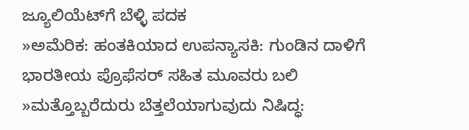ಜ್ಯೂಲಿಯೆಟ್‌ಗೆ ಬೆಳ್ಳಿ ಪದಕ
»ಅಮೆರಿಕ: ಹಂತಕಿಯಾದ ಉಪನ್ಯಾಸಕಿ: ಗುಂಡಿನ ದಾಳಿಗೆ ಭಾರತೀಯ ಪ್ರೊಫೆಸರ್ ಸಹಿತ ಮೂವರು ಬಲಿ
»ಮತ್ತೊಬ್ಬರೆದುರು ಬೆತ್ತಲೆಯಾಗುವುದು ನಿಷಿದ್ಧ: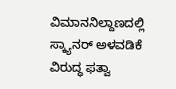ವಿಮಾನನಿಲ್ದಾಣದಲ್ಲಿ ಸ್ಕ್ಯಾನರ್ ಅಳವಡಿಕೆ ವಿರುದ್ಧ ಫತ್ವಾ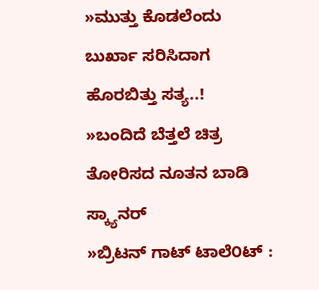»ಮುತ್ತು ಕೊಡಲೆಂದು ಬುರ್ಖಾ ಸರಿಸಿದಾಗ ಹೊರಬಿತ್ತು ಸತ್ಯ..!
»ಬಂದಿದೆ ಬೆತ್ತಲೆ ಚಿತ್ರ ತೋರಿಸದ ನೂತನ ಬಾಡಿ ಸ್ಕ್ಯಾನರ್
»ಬ್ರಿಟನ್ ಗಾಟ್ ಟಾಲೆ೦ಟ್ :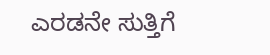ಎರಡನೇ ಸುತ್ತಿಗೆ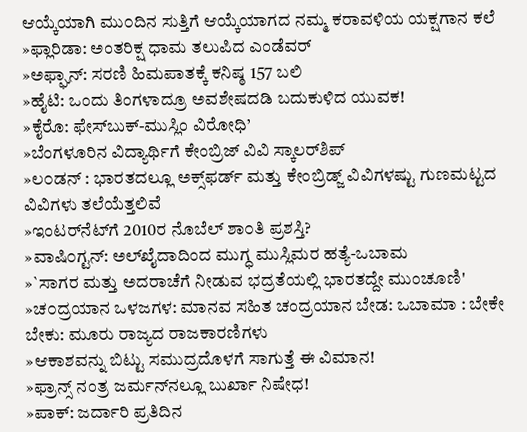ಆಯ್ಕೆಯಾಗಿ ಮು೦ದಿನ ಸುತ್ತಿಗೆ ಆಯ್ಕೆಯಾಗದ ನಮ್ಮ ಕರಾವಳಿಯ ಯಕ್ಷಗಾನ ಕಲೆ
»ಫ್ಲಾರಿಡಾ: ಅಂತರಿಕ್ಷ ಧಾಮ ತಲುಪಿದ ಎಂಡೆವರ್
»ಅಫ್ಘಾನ್: ಸರಣಿ ಹಿಮಪಾತಕ್ಕೆ ಕನಿಷ್ಠ 157 ಬಲಿ
»ಹೈಟಿ: ಒಂದು ತಿಂಗಳಾದ್ರೂ ಅವಶೇಷದಡಿ ಬದುಕುಳಿದ ಯುವಕ!
»ಕೈರೊ: ಫೇಸ್‌ಬುಕ್-ಮುಸ್ಲಿಂ ವಿರೋಧಿ’
»ಬೆಂಗಳೂರಿನ ವಿದ್ಯಾರ್ಥಿಗೆ ಕೇಂಬ್ರಿಜ್ ವಿವಿ ಸ್ಕಾಲರ್‌ಶಿಪ್
»ಲ೦ಡನ್ : ಭಾರತದಲ್ಲೂ ಅಕ್ಸ್‌ಫರ್ಡ್ ಮತ್ತು ಕೇಂಬ್ರಿಡ್ಜ್ ವಿವಿಗಳಷ್ಟು ಗುಣಮಟ್ಟದ ವಿವಿಗಳು ತಲೆಯೆತ್ತಲಿವೆ
»ಇಂಟರ್‌ನೆಟ್‌ಗೆ 2010ರ ನೊಬೆಲ್ ಶಾ೦ತಿ ಪ್ರಶಸ್ತಿ?
»ವಾಷಿ೦ಗ್ಟನ್: ಅಲ್‌ಖೈದಾದಿಂದ ಮುಗ್ಧ ಮುಸ್ಲಿಮರ ಹತ್ಯೆ-ಒಬಾಮ
»`ಸಾಗರ ಮತ್ತು ಅದರಾಚೆಗೆ ನೀಡುವ ಭದ್ರತೆಯಲ್ಲಿ ಭಾರತದ್ದೇ ಮುಂಚೂಣಿ'
»ಚ೦ದ್ರಯಾನ ಒಳಜಗಳ: ಮಾನವ ಸಹಿತ ಚಂದ್ರಯಾನ ಬೇಡ: ಒಬಾಮಾ : ಬೇಕೇ ಬೇಕು: ಮೂರು ರಾಜ್ಯದ ರಾಜಕಾರಣಿಗಳು
»ಆಕಾಶವನ್ನು ಬಿಟ್ಟು ಸಮುದ್ರದೊಳಗೆ ಸಾಗುತ್ತೆ ಈ ವಿಮಾನ!
»ಫ್ರಾನ್ಸ್ ನಂತ್ರ ಜರ್ಮನ್‌ನಲ್ಲೂ ಬುರ್ಖಾ ನಿಷೇಧ!
»ಪಾಕ್: ಜರ್ದಾರಿ ಪ್ರತಿದಿನ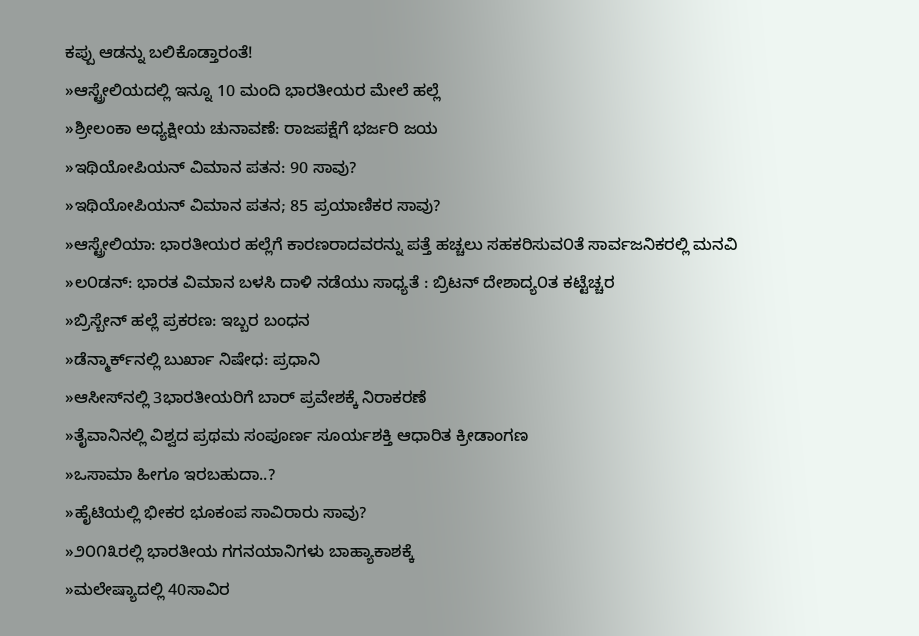ಕಪ್ಪು ಆಡನ್ನು ಬಲಿಕೊಡ್ತಾರಂತೆ!
»ಆಸ್ಟ್ರೇಲಿಯದಲ್ಲಿ ಇನ್ನೂ 10 ಮಂದಿ ಭಾರತೀಯರ ಮೇಲೆ ಹಲ್ಲೆ
»ಶ್ರೀಲಂಕಾ ಅಧ್ಯಕ್ಷೀಯ ಚುನಾವಣೆ: ರಾಜಪಕ್ಷೆಗೆ ಭರ್ಜರಿ ಜಯ
»ಇಥಿಯೋಪಿಯನ್ ವಿಮಾನ ಪತನ: 90 ಸಾವು?
»ಇಥಿಯೋಪಿಯನ್ ವಿಮಾನ ಪತನ; 85 ಪ್ರಯಾಣಿಕರ ಸಾವು?
»ಆಸ್ಟ್ರೇಲಿಯಾ: ಭಾರತೀಯರ ಹಲ್ಲೆಗೆ ಕಾರಣರಾದವರನ್ನು ಪತ್ತೆ ಹಚ್ಚಲು ಸಹಕರಿಸುವ೦ತೆ ಸಾರ್ವಜನಿಕರಲ್ಲಿ ಮನವಿ
»ಲ೦ಡನ್: ಭಾರತ ವಿಮಾನ ಬಳಸಿ ದಾಳಿ ನಡೆಯು ಸಾಧ್ಯತೆ : ಬ್ರಿಟನ್ ದೇಶಾದ್ಯ೦ತ ಕಟ್ಟೆಚ್ಚರ
»ಬ್ರಿಸ್ಬೇನ್ ಹಲ್ಲೆ ಪ್ರಕರಣ: ಇಬ್ಬರ ಬಂಧನ
»ಡೆನ್ಮಾರ್ಕ್‌ನಲ್ಲಿ ಬುರ್ಖಾ ನಿಷೇಧ: ಪ್ರಧಾನಿ
»ಆಸೀಸ್‌ನಲ್ಲಿ 3ಭಾರತೀಯರಿಗೆ ಬಾರ್ ಪ್ರವೇಶಕ್ಕೆ ನಿರಾಕರಣೆ
»ತೈವಾನಿನಲ್ಲಿ ವಿಶ್ವದ ಪ್ರಥಮ ಸಂಪೂರ್ಣ ಸೂರ್ಯಶಕ್ತಿ ಆಧಾರಿತ ಕ್ರೀಡಾಂಗಣ
»ಒಸಾಮಾ ಹೀಗೂ ಇರಬಹುದಾ..?
»ಹೈಟಿಯಲ್ಲಿ ಭೀಕರ ಭೂಕಂಪ ಸಾವಿರಾರು ಸಾವು?
»೨೦೧೩ರಲ್ಲಿ ಭಾರತೀಯ ಗಗನಯಾನಿಗಳು ಬಾಹ್ಯಾಕಾಶಕ್ಕೆ
»ಮಲೇಷ್ಯಾದಲ್ಲಿ 40ಸಾವಿರ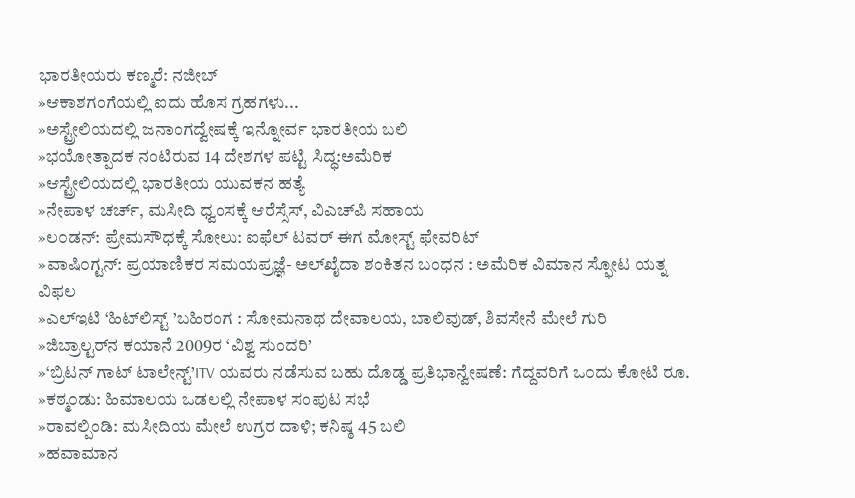ಭಾರತೀಯರು ಕಣ್ಮರೆ: ನಜೀಬ್
»ಆಕಾಶಗಂಗೆಯಲ್ಲಿ ಐದು ಹೊಸ ಗ್ರಹಗಳು...
»ಅಸ್ಟ್ರೇಲಿಯದಲ್ಲಿ ಜನಾಂಗದ್ವೇಷಕ್ಕೆ ಇನ್ನೋರ್ವ ಭಾರತೀಯ ಬಲಿ
»ಭಯೋತ್ಪಾದಕ ನಂಟಿರುವ 14 ದೇಶಗಳ ಪಟ್ಟಿ ಸಿದ್ಧ:ಅಮೆರಿಕ
»ಆಸ್ಟ್ರೇಲಿಯದಲ್ಲಿ ಭಾರತೀಯ ಯುವಕನ ಹತ್ಯೆ
»ನೇಪಾಳ ಚರ್ಚ್, ಮಸೀದಿ ಧ್ವಂಸಕ್ಕೆ ಆರೆಸ್ಸೆಸ್, ವಿಎಚ್‌ಪಿ ಸಹಾಯ
»ಲ೦ಡನ್: ಪ್ರೇಮಸೌಧಕ್ಕೆ ಸೋಲು: ಐಫೆಲ್ ಟವರ್ ಈಗ ಮೋಸ್ಟ್ ಫೇವರಿಟ್
»ವಾಷಿ೦ಗ್ಟನ್: ಪ್ರಯಾಣಿಕರ ಸಮಯಪ್ರಜ್ಞೆ- ಅಲ್‌ಖೈದಾ ಶಂಕಿತನ ಬಂಧನ : ಅಮೆರಿಕ ವಿಮಾನ ಸ್ಫೋಟ ಯತ್ನ ವಿಫಲ
»ಎಲ್‌ಇಟಿ ‘ಹಿಟ್‌ಲಿಸ್ಟ್ ’ಬಹಿರಂಗ : ಸೋಮನಾಥ ದೇವಾಲಯ, ಬಾಲಿವುಡ್, ಶಿವಸೇನೆ ಮೇಲೆ ಗುರಿ
»ಜಿಬ್ರಾಲ್ಟರ್‌ನ ಕಯಾನೆ 2009ರ ‘ವಿಶ್ವ ಸುಂದರಿ’
»‘ಬ್ರಿಟನ್ ಗಾಟ್ ಟಾಲೇನ್ಟ್’ITV ಯವರು ನಡೆಸುವ ಬಹು ದೊಡ್ಡ ಪ್ರತಿಭಾನ್ವೇಷಣೆ: ಗೆದ್ದವರಿಗೆ ಒ೦ದು ಕೋಟಿ ರೂ.
»ಕಠ್ಮ೦ಡು: ಹಿಮಾಲಯ ಒಡಲಲ್ಲಿ ನೇಪಾಳ ಸಂಪುಟ ಸಭೆ
»ರಾವಲ್ಪಿಂಡಿ: ಮಸೀದಿಯ ಮೇಲೆ ಉಗ್ರರ ದಾಳಿ; ಕನಿಷ್ಠ 45 ಬಲಿ
»ಹವಾಮಾನ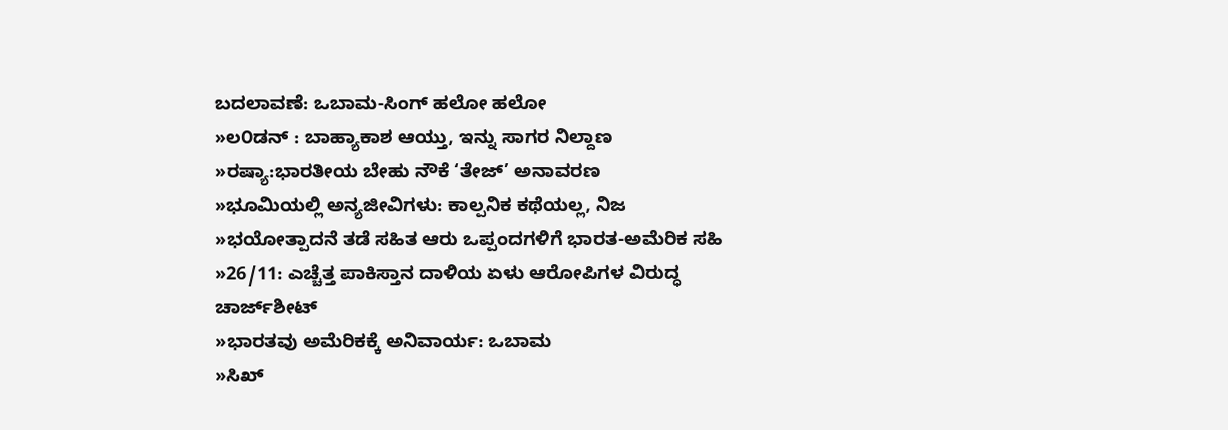ಬದಲಾವಣೆ: ಒಬಾಮ-ಸಿಂಗ್ ಹಲೋ ಹಲೋ
»ಲ೦ಡನ್ : ಬಾಹ್ಯಾಕಾಶ ಆಯ್ತು, ಇನ್ನು ಸಾಗರ ನಿಲ್ದಾಣ
»ರಷ್ಯಾ:ಭಾರತೀಯ ಬೇಹು ನೌಕೆ ‘ತೇಜ್’ ಅನಾವರಣ
»ಭೂಮಿಯಲ್ಲಿ ಅನ್ಯಜೀವಿಗಳು: ಕಾಲ್ಪನಿಕ ಕಥೆಯಲ್ಲ, ನಿಜ
»ಭಯೋತ್ಪಾದನೆ ತಡೆ ಸಹಿತ ಆರು ಒಪ್ಪಂದಗಳಿಗೆ ಭಾರತ-ಅಮೆರಿಕ ಸಹಿ
»26/11: ಎಚ್ಚೆತ್ತ ಪಾಕಿಸ್ತಾನ ದಾಳಿಯ ಏಳು ಆರೋಪಿಗಳ ವಿರುದ್ಧ ಚಾರ್ಜ್‌ಶೀಟ್
»ಭಾರತವು ಅಮೆರಿಕಕ್ಕೆ ಅನಿವಾರ್ಯ: ಒಬಾಮ
»ಸಿಖ್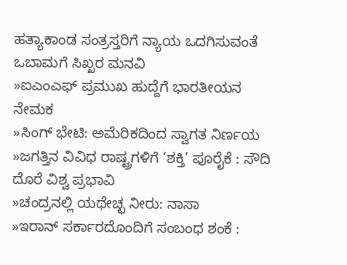ಹತ್ಯಾಕಾಂಡ ಸಂತ್ರಸ್ತರಿಗೆ ನ್ಯಾಯ ಒದಗಿಸುವಂತೆ ಒಬಾಮಗೆ ಸಿಖ್ಖರ ಮನವಿ
»ಐಎಂಎಫ್ ಪ್ರಮುಖ ಹುದ್ದೆಗೆ ಭಾರತೀಯನ ನೇಮಕ
»ಸಿಂಗ್ ಭೇಟಿ: ಅಮೆರಿಕದಿಂದ ಸ್ವಾಗತ ನಿರ್ಣಯ
»ಜಗತ್ತಿನ ವಿವಿಧ ರಾಷ್ಟ್ರಗಳಿಗೆ ‘ಶಕ್ತಿ’ ಪೂರೈಕೆ : ಸೌದಿ ದೊರೆ ವಿಶ್ವ ಪ್ರಭಾವಿ
»ಚಂದ್ರನಲ್ಲಿ ಯಥೇಚ್ಛ ನೀರು: ನಾಸಾ
»ಇರಾನ್ ಸರ್ಕಾರದೊಂದಿಗೆ ಸಂಬಂಧ ಶಂಕೆ :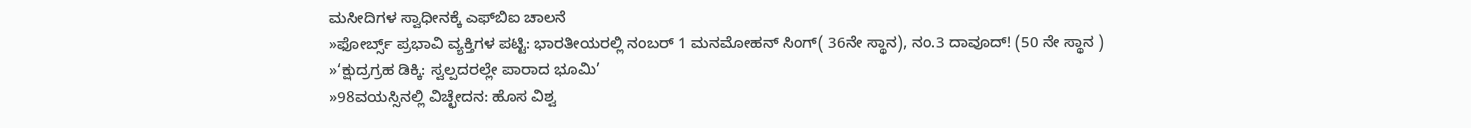ಮಸೀದಿಗಳ ಸ್ವಾಧೀನಕ್ಕೆ ಎಫ್‌ಬಿಐ ಚಾಲನೆ
»ಫೋರ್ಬ್ಸ್ ಪ್ರಭಾವಿ ವ್ಯಕ್ತಿಗಳ ಪಟ್ಟಿ: ಭಾರತೀಯರಲ್ಲಿ ನಂಬರ್ 1 ಮನಮೋಹನ್ ಸಿಂಗ್( 36ನೇ ಸ್ಥಾನ), ನಂ.3 ದಾವೂದ್‌! (50 ನೇ ಸ್ಥಾನ )
»‘ಕ್ಷುದ್ರಗ್ರಹ ಡಿಕ್ಕಿ: ಸ್ವಲ್ಪದರಲ್ಲೇ ಪಾರಾದ ಭೂಮಿ’
»98ವಯಸ್ಸಿನಲ್ಲಿ ವಿಚ್ಛೇದನ: ಹೊಸ ವಿಶ್ವ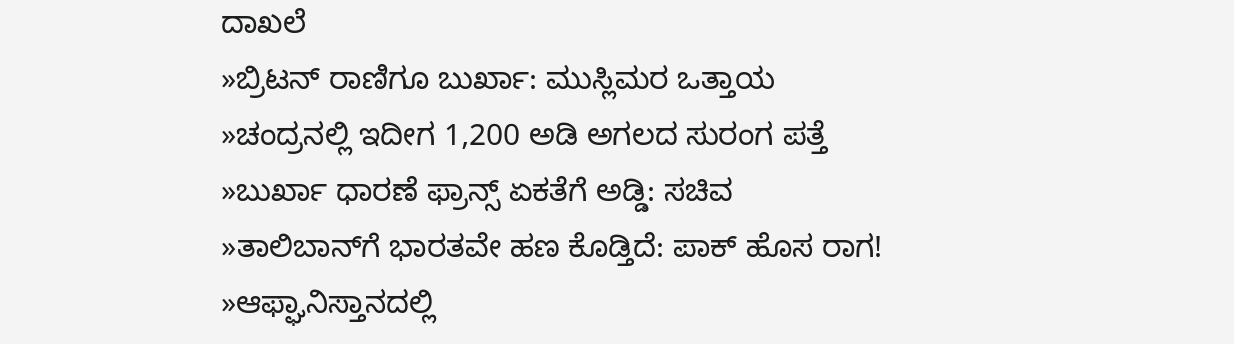ದಾಖಲೆ
»ಬ್ರಿಟನ್ ರಾಣಿಗೂ ಬುರ್ಖಾ: ಮುಸ್ಲಿಮರ ಒತ್ತಾಯ
»ಚಂದ್ರನಲ್ಲಿ ಇದೀಗ 1,200 ಅಡಿ ಅಗಲದ ಸುರಂಗ ಪತ್ತೆ
»ಬುರ್ಖಾ ಧಾರಣೆ ಫ್ರಾನ್ಸ್ ಏಕತೆಗೆ ಅಡ್ಡಿ: ಸಚಿವ
»ತಾಲಿಬಾನ್‌‌ಗೆ ಭಾರತವೇ ಹಣ ಕೊಡ್ತಿದೆ: ಪಾಕ್ ಹೊಸ ರಾಗ!
»ಆಫ್ಘಾನಿಸ್ತಾನದಲ್ಲಿ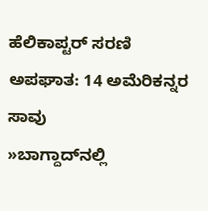ಹೆಲಿಕಾಪ್ಟರ್ ಸರಣಿ ಅಪಘಾತ: 14 ಅಮೆರಿಕನ್ನರ ಸಾವು
»ಬಾಗ್ದಾದ್‌ನಲ್ಲಿ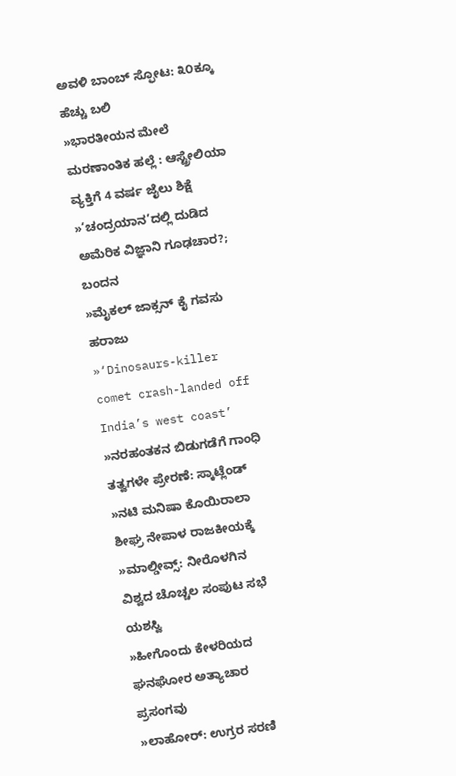ಅವಳಿ ಬಾಂಬ್ ಸ್ಫೋಟ: ೩೦ಕ್ಕೂ ಹೆಚ್ಚು ಬಲಿ
»ಭಾರತೀಯನ ಮೇಲೆ ಮರಣಾಂತಿಕ ಹಲ್ಲೆ : ಆಸ್ಟ್ರೇಲಿಯಾ ವ್ಯಕ್ತಿಗೆ 4 ವರ್ಷ ಜೈಲು ಶಿಕ್ಷೆ
»‘ಚಂದ್ರಯಾನ’ದಲ್ಲಿ ದುಡಿದ ಅಮೆರಿಕ ವಿಜ್ಞಾನಿ ಗೂಢಚಾರ?; ಬಂದನ
»ಮೈಕಲ್ ಜಾಕ್ಸನ್ ಕೈ ಗವಸು ಹರಾಜು
»‘Dinosaurs-killer comet crash-landed off India’s west coast’
»ನರಹಂತಕನ ಬಿಡುಗಡೆಗೆ ಗಾಂಧಿ ತತ್ವಗಳೇ ಪ್ರೇರಣೆ: ಸ್ಕಾಟ್ಲೆಂಡ್
»ನಟಿ ಮನಿಷಾ ಕೊಯಿರಾಲಾ ಶೀಘ್ರ ನೇಪಾಳ ರಾಜಕೀಯಕ್ಕೆ
»ಮಾಲ್ಡೀವ್ಸ್: ನೀರೊಳಗಿನ ವಿಶ್ವದ ಚೊಚ್ಚಲ ಸಂಪುಟ ಸಭೆ ಯಶಸ್ವಿ
»ಹೀಗೊಂದು ಕೇಳರಿಯದ ಘನಘೋರ ಅತ್ಯಾಚಾರ ಪ್ರಸಂಗವು
»ಲಾಹೋರ್: ಉಗ್ರರ ಸರಣಿ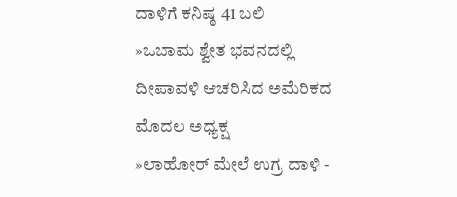ದಾಳಿಗೆ ಕನಿಷ್ಠ 41 ಬಲಿ
»ಒಬಾಮ ಶ್ವೇತ ಭವನದಲ್ಲಿ ದೀಪಾವಳಿ ಆಚರಿಸಿದ ಅಮೆರಿಕದ ಮೊದಲ ಅಧ್ಯಕ್ಷ
»ಲಾಹೋರ್ ಮೇಲೆ ಉಗ್ರ ದಾಳಿ -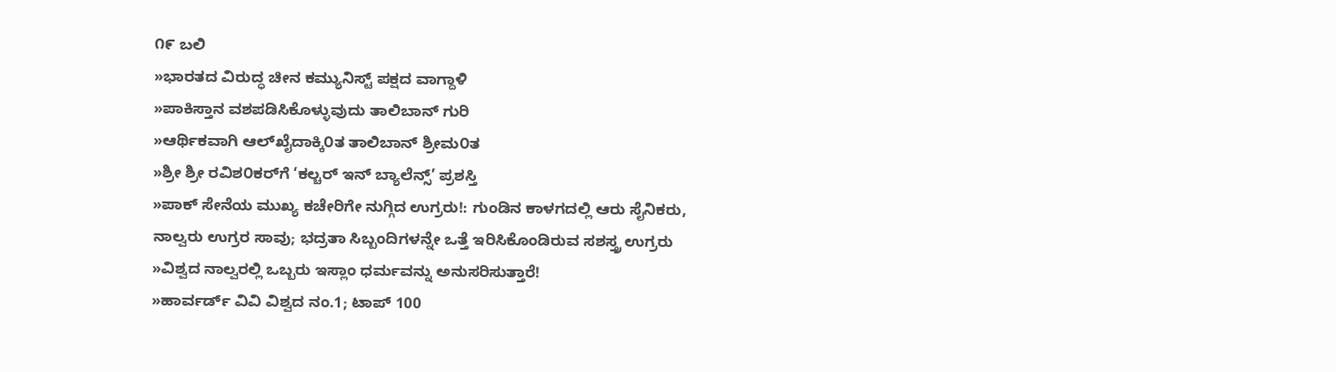೧೯ ಬಲಿ
»ಭಾರತದ ವಿರುದ್ಧ ಚೀನ ಕಮ್ಯುನಿಸ್ಟ್ ಪಕ್ಷದ ವಾಗ್ದಾಳಿ
»ಪಾಕಿಸ್ತಾನ ವಶಪಡಿಸಿಕೊಳ್ಳುವುದು ತಾಲಿಬಾನ್ ಗುರಿ
»ಆರ್ಥಿಕವಾಗಿ ಆಲ್‌ಖೈದಾಕ್ಕಿ೦ತ ತಾಲಿಬಾನ್ ಶ್ರೀಮ೦ತ
»ಶ್ರೀ ಶ್ರೀ ರವಿಶ೦ಕರ್‌ಗೆ ‘ಕಲ್ಚರ್ ಇನ್ ಬ್ಯಾಲೆನ್ಸ್’ ಪ್ರಶಸ್ತಿ
»ಪಾಕ್ ಸೇನೆಯ ಮುಖ್ಯ ಕಚೇರಿಗೇ ನುಗ್ಗಿದ ಉಗ್ರರು!: ಗುಂಡಿನ ಕಾಳಗದಲ್ಲಿ ಆರು ಸೈನಿಕರು, ನಾಲ್ವರು ಉಗ್ರರ ಸಾವು; ಭದ್ರತಾ ಸಿಬ್ಬಂದಿಗಳನ್ನೇ ಒತ್ತೆ ಇರಿಸಿಕೊಂಡಿರುವ ಸಶಸ್ತ್ರ ಉಗ್ರರು
»ವಿಶ್ವದ ನಾಲ್ವರಲ್ಲಿ ಒಬ್ಬರು ಇಸ್ಲಾಂ ಧರ್ಮವನ್ನು ಅನುಸರಿಸುತ್ತಾರೆ!
»ಹಾರ್ವರ್ಡ್ ವಿವಿ ವಿಶ್ವದ ನಂ.1; ಟಾಪ್ 100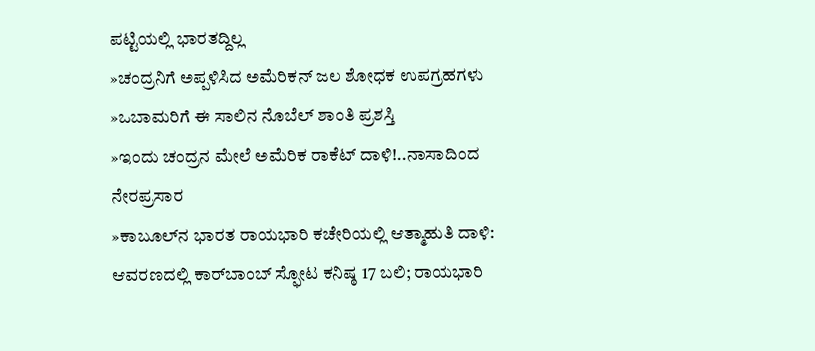ಪಟ್ಟಿಯಲ್ಲಿ ಭಾರತದ್ದಿಲ್ಲ
»ಚಂದ್ರನಿಗೆ ಅಪ್ಪಳಿಸಿದ ಅಮೆರಿಕನ್ ಜಲ ಶೋಧಕ ಉಪಗ್ರಹಗಳು
»ಒಬಾಮರಿಗೆ ಈ ಸಾಲಿನ ನೊಬೆಲ್ ಶಾಂತಿ ಪ್ರಶಸ್ತಿ
»ಇಂದು ಚಂದ್ರನ ಮೇಲೆ ಅಮೆರಿಕ ರಾಕೆಟ್ ದಾಳಿ!..ನಾಸಾದಿಂದ ನೇರಪ್ರಸಾರ
»ಕಾಬೂಲ್‌ನ ಭಾರತ ರಾಯಭಾರಿ ಕಚೇರಿಯಲ್ಲಿ ಆತ್ಮಾಹುತಿ ದಾಳಿ: ಆವರಣದಲ್ಲಿ ಕಾರ್‌ಬಾಂಬ್ ಸ್ಫೋಟ ಕನಿಷ್ಠ 17 ಬಲಿ; ರಾಯಭಾರಿ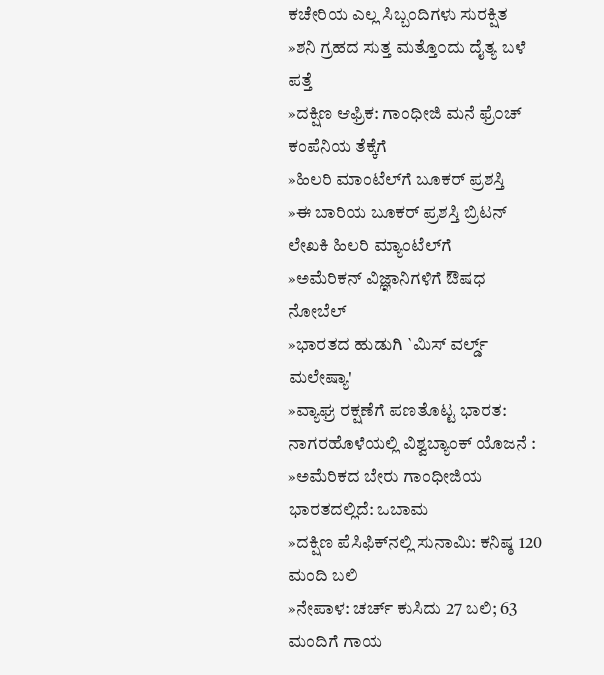ಕಚೇರಿಯ ಎಲ್ಲ ಸಿಬ್ಬಂದಿಗಳು ಸುರಕ್ಷಿತ
»ಶನಿ ಗ್ರಹದ ಸುತ್ತ ಮತ್ತೊ೦ದು ದೈತ್ಯ ಬಳೆ ಪತ್ತೆ
»ದಕ್ಷಿಣ ಆಫ್ರಿಕ: ಗಾಂಧೀಜಿ ಮನೆ ಫ್ರೆ೦ಚ್ ಕಂಪೆನಿಯ ತೆಕ್ಕೆಗೆ
»ಹಿಲರಿ ಮಾಂಟೆಲ್‌ಗೆ ಬೂಕರ್ ಪ್ರಶಸ್ತಿ
»ಈ ಬಾರಿಯ ಬೂಕರ್ ಪ್ರಶಸ್ತಿ ಬ್ರಿಟನ್ ಲೇಖಕಿ ಹಿಲರಿ ಮ್ಯಾಂಟೆಲ್‌ಗೆ
»ಅಮೆರಿಕನ್ ವಿಜ್ಞಾನಿಗಳಿಗೆ ಔಷಧ ನೋಬೆಲ್
»ಭಾರತದ ಹುಡುಗಿ `ಮಿಸ್ ವರ್ಲ್ಡ್ ಮಲೇಷ್ಯಾ'
»ವ್ಯಾಘ್ರ ರಕ್ಷಣೆಗೆ ಪಣತೊಟ್ಟ ಭಾರತ: ನಾಗರಹೊಳೆಯಲ್ಲಿ ವಿಶ್ವಬ್ಯಾಂಕ್ ಯೊಜನೆ :
»ಅಮೆರಿಕದ ಬೇರು ಗಾಂಧೀಜಿಯ ಭಾರತದಲ್ಲಿದೆ: ಒಬಾಮ
»ದಕ್ಷಿಣ ಪೆಸಿಫಿಕ್‌ನಲ್ಲಿ ಸುನಾಮಿ: ಕನಿಷ್ಠ 120 ಮಂದಿ ಬಲಿ
»ನೇಪಾಳ: ಚರ್ಚ್ ಕುಸಿದು 27 ಬಲಿ; 63 ಮಂದಿಗೆ ಗಾಯ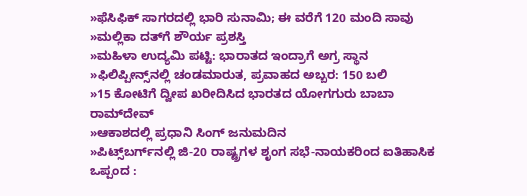»ಫೆಸಿಫಿಕ್ ಸಾಗರದಲ್ಲಿ ಭಾರಿ ಸುನಾಮಿ; ಈ ವರೆಗೆ 120 ಮಂದಿ ಸಾವು
»ಮಲ್ಲಿಕಾ ದತ್‌ಗೆ ಶೌರ್ಯ ಪ್ರಶಸ್ತಿ
»ಮಹಿಳಾ ಉದ್ಯಮಿ ಪಟ್ಟಿ: ಭಾರಾತದ ಇಂದ್ರಾಗೆ ಅಗ್ರ ಸ್ಥಾನ
»ಫಿಲಿಪ್ಪೀನ್ಸ್‌ನಲ್ಲಿ ಚಂಡಮಾರುತ, ಪ್ರವಾಹದ ಅಬ್ಬರ: 150 ಬಲಿ
»15 ಕೋಟಿಗೆ ದ್ವೀಪ ಖರೀದಿಸಿದ ಭಾರತದ ಯೋಗಗುರು ಬಾಬಾ ರಾಮ್‌ದೇವ್
»ಆಕಾಶದಲ್ಲಿ ಪ್ರಧಾನಿ ಸಿಂಗ್ ಜನುಮದಿನ
»ಪಿಟ್ಸ್‌ಬರ್ಗ್‌ನಲ್ಲಿ ಜಿ-20 ರಾಷ್ಟ್ರಗಳ ಶೃಂಗ ಸಭೆ-ನಾಯಕರಿಂದ ಐತಿಹಾಸಿಕ ಒಪ್ಪಂದ :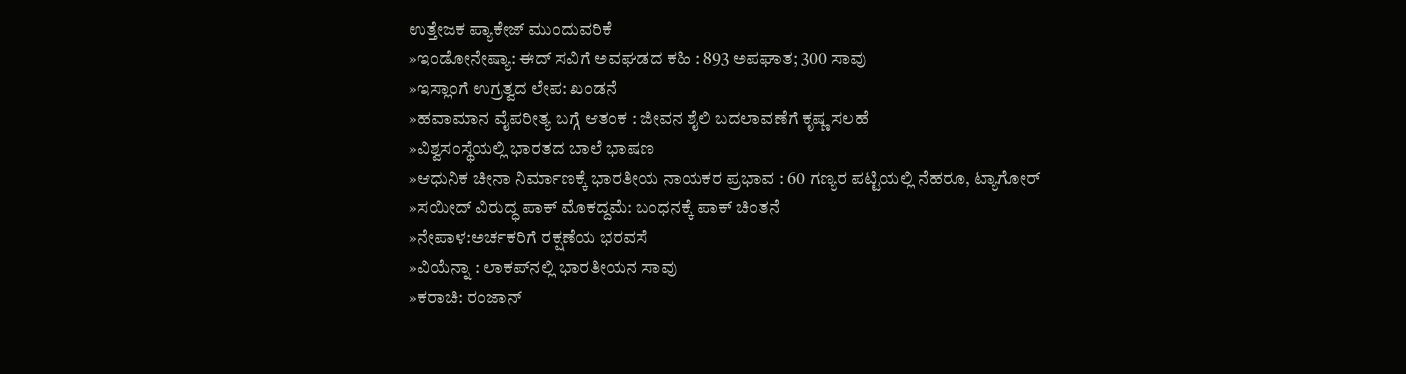ಉತ್ತೇಜಕ ಪ್ಯಾಕೇಜ್ ಮುಂದುವರಿಕೆ
»ಇಂಡೋನೇಷ್ಯಾ: ಈದ್ ಸವಿಗೆ ಅವಘಡದ ಕಹಿ : 893 ಅಪಘಾತ; 300 ಸಾವು
»ಇಸ್ಲಾಂಗೆ ಉಗ್ರತ್ವದ ಲೇಪ: ಖಂಡನೆ
»ಹವಾಮಾನ ವೈಪರೀತ್ಯ ಬಗ್ಗೆ ಆತಂಕ : ಜೀವನ ಶೈಲಿ ಬದಲಾವಣೆಗೆ ಕೃಷ್ಣ ಸಲಹೆ
»ವಿಶ್ವಸಂಸ್ಥೆಯಲ್ಲಿ ಭಾರತದ ಬಾಲೆ ಭಾಷಣ
»ಆಧುನಿಕ ಚೀನಾ ನಿರ್ಮಾಣಕ್ಕೆ ಭಾರತೀಯ ನಾಯಕರ ಪ್ರಭಾವ : 60 ಗಣ್ಯರ ಪಟ್ಟಿಯಲ್ಲಿ ನೆಹರೂ, ಟ್ಯಾಗೋರ್
»ಸಯೀದ್ ವಿರುದ್ಧ ಪಾಕ್ ಮೊಕದ್ದಮೆ: ಬಂಧನಕ್ಕೆ ಪಾಕ್ ಚಿಂತನೆ
»ನೇಪಾಳ:ಅರ್ಚಕರಿಗೆ ರಕ್ಷಣೆಯ ಭರವಸೆ
»ವಿಯೆನ್ನಾ : ಲಾಕಪ್‌ನಲ್ಲಿ ಭಾರತೀಯನ ಸಾವು
»ಕರಾಚಿ: ರಂಜಾನ್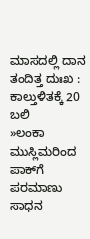ಮಾಸದಲ್ಲಿ ದಾನ ತಂದಿತ್ತ ದುಃಖ : ಕಾಲ್ತುಳಿತಕ್ಕೆ 20 ಬಲಿ
»ಲಂಕಾ ಮುಸ್ಲಿಮರಿಂದ ಪಾಕ್‌ಗೆ ಪರಮಾಣು ಸಾಧನ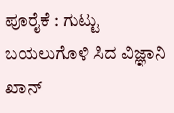ಪೂರೈಕೆ : ಗುಟ್ಟು ಬಯಲುಗೊಳಿ ಸಿದ ವಿಜ್ಞಾನಿ ಖಾನ್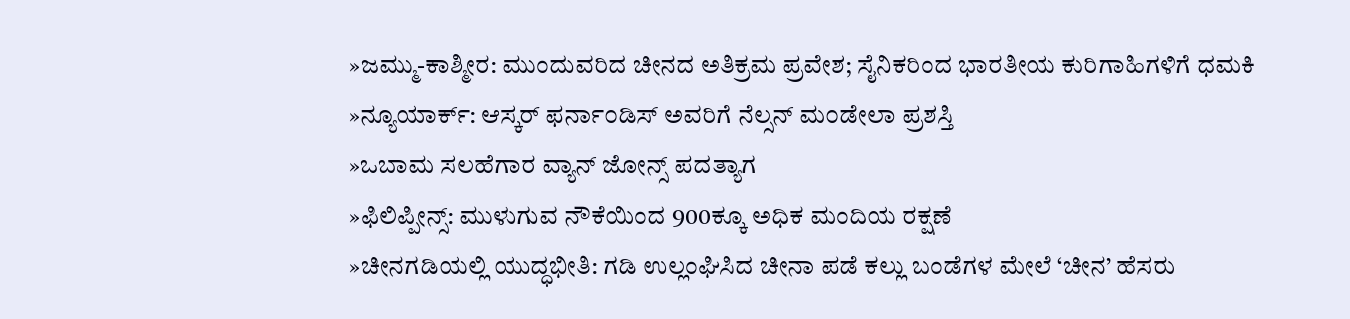»ಜಮ್ಮು-ಕಾಶ್ಮೀರ: ಮುಂದುವರಿದ ಚೀನದ ಅತಿಕ್ರಮ ಪ್ರವೇಶ; ಸೈನಿಕರಿಂದ ಭಾರತೀಯ ಕುರಿಗಾಹಿಗಳಿಗೆ ಧಮಕಿ
»ನ್ಯೂಯಾರ್ಕ್: ಆಸ್ಕರ್ ಫರ್ನಾ೦ಡಿಸ್ ಅವರಿಗೆ ನೆಲ್ಸನ್ ಮ೦ಡೇಲಾ ಪ್ರಶಸ್ತಿ
»ಒಬಾಮ ಸಲಹೆಗಾರ ವ್ಯಾನ್ ಜೋನ್ಸ್ ಪದತ್ಯಾಗ
»ಫಿಲಿಪ್ಪೀನ್ಸ್: ಮುಳುಗುವ ನೌಕೆಯಿಂದ 900ಕ್ಕೂ ಅಧಿಕ ಮಂದಿಯ ರಕ್ಷಣೆ
»ಚೀನಗಡಿಯಲ್ಲಿ ಯುದ್ಧಭೀತಿ: ಗಡಿ ಉಲ್ಲಂಘಿಸಿದ ಚೀನಾ ಪಡೆ ಕಲ್ಲು ಬಂಡೆಗಳ ಮೇಲೆ ‘ಚೀನ’ ಹೆಸರು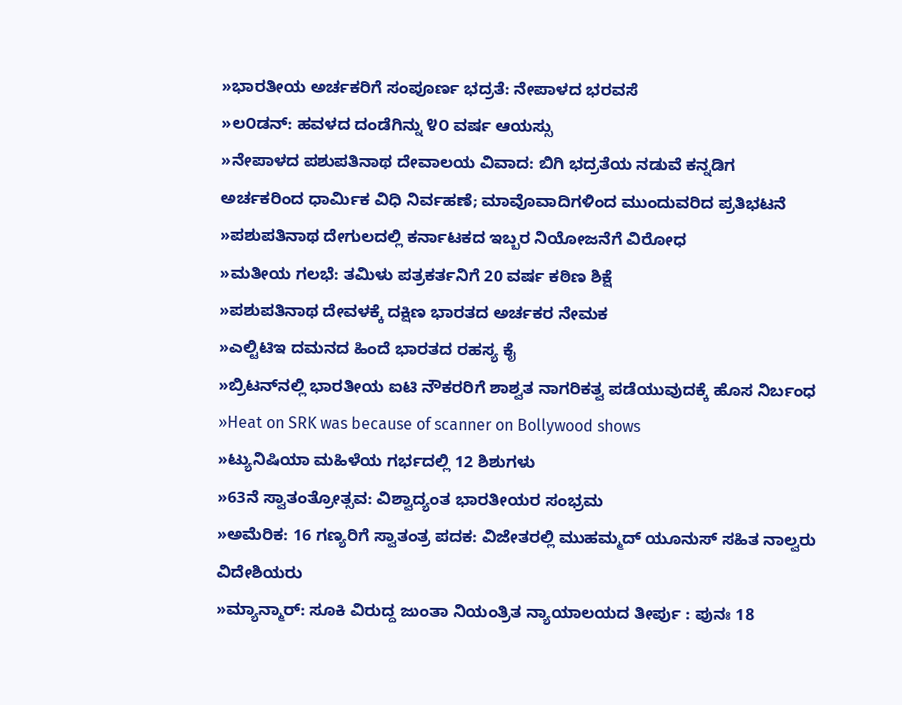»ಭಾರತೀಯ ಅರ್ಚಕರಿಗೆ ಸಂಪೂರ್ಣ ಭದ್ರತೆ: ನೇಪಾಳದ ಭರವಸೆ
»ಲ೦ಡನ್: ಹವಳದ ದಂಡೆಗಿನ್ನು ೪೦ ವರ್ಷ ಆಯಸ್ಸು
»ನೇಪಾಳದ ಪಶುಪತಿನಾಥ ದೇವಾಲಯ ವಿವಾದ: ಬಿಗಿ ಭದ್ರತೆಯ ನಡುವೆ ಕನ್ನಡಿಗ ಅರ್ಚಕರಿಂದ ಧಾರ್ಮಿಕ ವಿಧಿ ನಿರ್ವಹಣೆ; ಮಾವೊವಾದಿಗಳಿಂದ ಮುಂದುವರಿದ ಪ್ರತಿಭಟನೆ
»ಪಶುಪತಿನಾಥ ದೇಗುಲದಲ್ಲಿ ಕರ್ನಾಟಕದ ಇಬ್ಬರ ನಿಯೋಜನೆಗೆ ವಿರೋಧ
»ಮತೀಯ ಗಲಭೆ: ತಮಿಳು ಪತ್ರಕರ್ತನಿಗೆ 20 ವರ್ಷ ಕಠಿಣ ಶಿಕ್ಷೆ
»ಪಶುಪತಿನಾಥ ದೇವಳಕ್ಕೆ ದಕ್ಷಿಣ ಭಾರತದ ಅರ್ಚಕರ ನೇಮಕ
»ಎಲ್ಟಿಟಿ‌ಇ ದಮನದ ಹಿಂದೆ ಭಾರತದ ರಹಸ್ಯ ಕೈ
»ಬ್ರಿಟನ್‌ನಲ್ಲಿ ಭಾರತೀಯ ಐಟಿ ನೌಕರರಿಗೆ ಶಾಶ್ವತ ನಾಗರಿಕತ್ವ ಪಡೆಯುವುದಕ್ಕೆ ಹೊಸ ನಿರ್ಬಂಧ
»Heat on SRK was because of scanner on Bollywood shows
»ಟ್ಯುನಿಷಿಯಾ ಮಹಿಳೆಯ ಗರ್ಭದಲ್ಲಿ 12 ಶಿಶುಗಳು
»63ನೆ ಸ್ವಾತಂತ್ರೋತ್ಸವ: ವಿಶ್ವಾದ್ಯಂತ ಭಾರತೀಯರ ಸಂಭ್ರಮ
»ಅಮೆರಿಕ: 16 ಗಣ್ಯರಿಗೆ ಸ್ವಾತಂತ್ರ ಪದಕ: ವಿಜೇತರಲ್ಲಿ ಮುಹಮ್ಮದ್ ಯೂನುಸ್ ಸಹಿತ ನಾಲ್ವರು ವಿದೇಶಿಯರು
»ಮ್ಯಾನ್ಮಾರ್: ಸೂಕಿ ವಿರುದ್ದ ಜುಂತಾ ನಿಯಂತ್ರಿತ ನ್ಯಾಯಾಲಯದ ತೀರ್ಪು : ಪುನಃ 18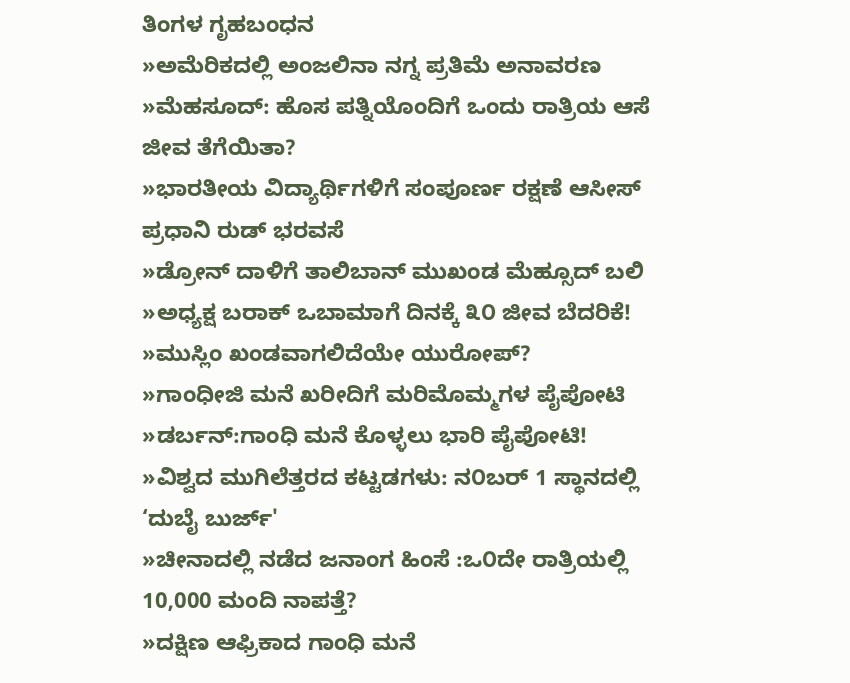ತಿಂಗಳ ಗೃಹಬಂಧನ
»ಅಮೆರಿಕದಲ್ಲಿ ಅಂಜಲಿನಾ ನಗ್ನ ಪ್ರತಿಮೆ ಅನಾವರಣ
»ಮೆಹಸೂದ್: ಹೊಸ ಪತ್ನಿಯೊಂದಿಗೆ ಒಂದು ರಾತ್ರಿಯ ಆಸೆ ಜೀವ ತೆಗೆಯಿತಾ?
»ಭಾರತೀಯ ವಿದ್ಯಾರ್ಥಿಗಳಿಗೆ ಸಂಪೂರ್ಣ ರಕ್ಷಣೆ ಆಸೀಸ್ ಪ್ರಧಾನಿ ರುಡ್ ಭರವಸೆ
»ಡ್ರೋನ್ ದಾಳಿಗೆ ತಾಲಿಬಾನ್ ಮುಖಂಡ ಮೆಹ್ಸೂದ್ ಬಲಿ
»ಅಧ್ಯಕ್ಷ ಬರಾಕ್ ಒಬಾಮಾಗೆ ದಿನಕ್ಕೆ ೩೦ ಜೀವ ಬೆದರಿಕೆ!
»ಮುಸ್ಲಿಂ ಖಂಡವಾಗಲಿದೆಯೇ ಯುರೋಪ್?
»ಗಾಂಧೀಜಿ ಮನೆ ಖರೀದಿಗೆ ಮರಿಮೊಮ್ಮಗಳ ಪೈಪೋಟಿ
»ಡರ್ಬನ್:ಗಾಂಧಿ ಮನೆ ಕೊಳ್ಳಲು ಭಾರಿ ಪೈಪೋಟಿ!
»ವಿಶ್ವದ ಮುಗಿಲೆತ್ತರದ ಕಟ್ಟಡಗಳು: ನ೦ಬರ್ 1 ಸ್ಥಾನದಲ್ಲಿ ‘ದುಬೈ ಬುರ್ಜ್'
»ಚೀನಾದಲ್ಲಿ ನಡೆದ ಜನಾಂಗ ಹಿಂಸೆ :ಒ೦ದೇ ರಾತ್ರಿಯಲ್ಲಿ 10,000 ಮಂದಿ ನಾಪತ್ತೆ?
»ದಕ್ಷಿಣ ಆಫ್ರಿಕಾದ ಗಾಂಧಿ ಮನೆ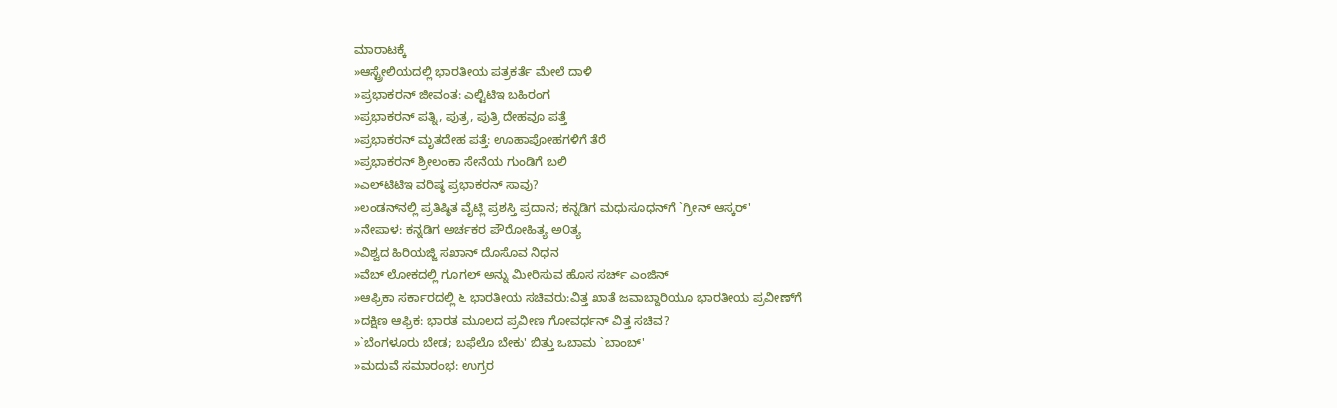ಮಾರಾಟಕ್ಕೆ
»ಆಸ್ಟ್ರೇಲಿಯದಲ್ಲಿ ಭಾರತೀಯ ಪತ್ರಕರ್ತೆ ಮೇಲೆ ದಾಳಿ
»ಪ್ರಭಾಕರನ್ ಜೀವಂತ: ಎಲ್ಟಿಟಿಇ ಬಹಿರಂಗ
»ಪ್ರಭಾಕರನ್ ಪತ್ನಿ, ಪುತ್ರ, ಪುತ್ರಿ ದೇಹವೂ ಪತ್ತೆ
»ಪ್ರಭಾಕರನ್ ಮೃತದೇಹ ಪತ್ತೆ: ಊಹಾಪೋಹಗಳಿಗೆ ತೆರೆ
»ಪ್ರಭಾಕರನ್ ಶ್ರೀಲಂಕಾ ಸೇನೆಯ ಗುಂಡಿಗೆ ಬಲಿ
»ಎಲ್‌ಟಿಟಿಇ ವರಿಷ್ಠ ಪ್ರಭಾಕರನ್ ಸಾವು?
»ಲಂಡನ್‌ನಲ್ಲಿ ಪ್ರತಿಷ್ಠಿತ ವೈಟ್ಲಿ ಪ್ರಶಸ್ತಿ ಪ್ರದಾನ; ಕನ್ನಡಿಗ ಮಧುಸೂಧನ್‌ಗೆ `ಗ್ರೀನ್ ಆಸ್ಕರ್'
»ನೇಪಾಳ: ಕನ್ನಡಿಗ ಅರ್ಚಕರ ಪೌರೋಹಿತ್ಯ ಅ೦ತ್ಯ
»ವಿಶ್ವದ ಹಿರಿಯಜ್ಜಿ ಸಖಾನ್ ದೊಸೊವ ನಿಧನ
»ವೆಬ್ ಲೋಕದಲ್ಲಿ ಗೂಗಲ್ ಅನ್ನು ಮೀರಿಸುವ ಹೊಸ ಸರ್ಚ್ ಎಂಜಿನ್
»ಆಫ್ರಿಕಾ ಸರ್ಕಾರದಲ್ಲಿ ೬ ಭಾರತೀಯ ಸಚಿವರು:ವಿತ್ತ ಖಾತೆ ಜವಾಬ್ದಾರಿಯೂ ಭಾರತೀಯ ಪ್ರವೀಣ್‌ಗೆ
»ದಕ್ಷಿಣ ಆಫ್ರಿಕ: ಭಾರತ ಮೂಲದ ಪ್ರವೀಣ ಗೋವರ್ಧನ್ ವಿತ್ತ ಸಚಿವ?
»`ಬೆಂಗಳೂರು ಬೇಡ; ಬಫೆಲೊ ಬೇಕು' ಬಿತ್ತು ಒಬಾಮ `ಬಾಂಬ್'
»ಮದುವೆ ಸಮಾರಂಭ: ಉಗ್ರರ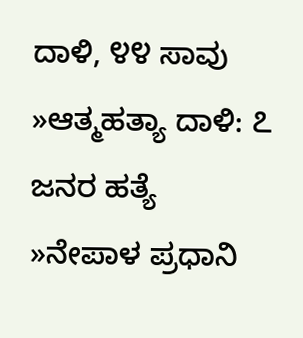ದಾಳಿ, ೪೪ ಸಾವು
»ಆತ್ಮಹತ್ಯಾ ದಾಳಿ: ೭ ಜನರ ಹತ್ಯೆ
»ನೇಪಾಳ ಪ್ರಧಾನಿ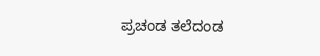ಪ್ರಚಂಡ ತಲೆದಂಡ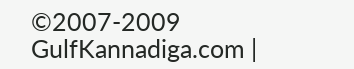©2007-2009 GulfKannadiga.com |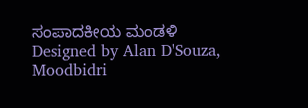ಸಂಪಾದಕೀಯ ಮಂಡಳಿ
Designed by Alan D'Souza, Moodbidri